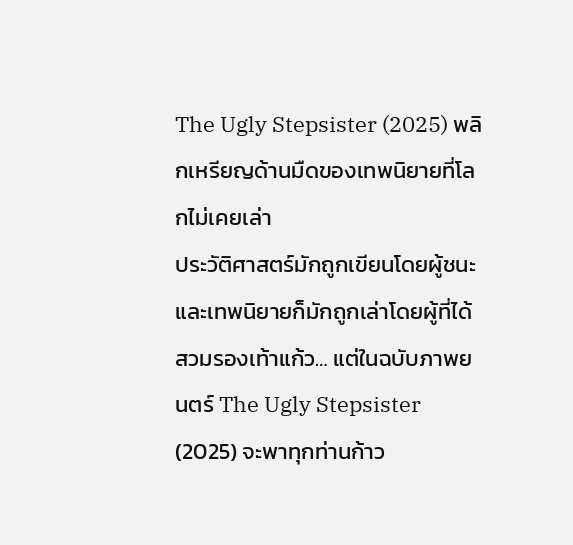The Ugly Stepsister (2025) พลิกเหรียญด้านมืดของเทพนิยายที่โลกไม่เคยเล่า
ประวัติศาสตร์มักถูกเขียนโดยผู้ชนะ และเทพนิยายก็มักถูกเล่าโดยผู้ที่ได้สวมรองเท้าแก้ว… แต่ในฉบับภาพยนตร์ The Ugly Stepsister (2025) จะพาทุกท่านก้าว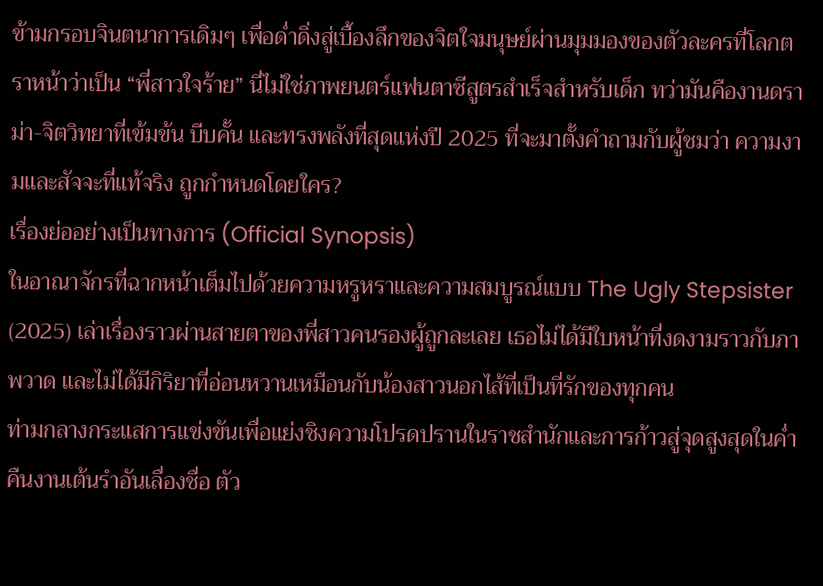ข้ามกรอบจินตนาการเดิมๆ เพื่อด่ำดิ่งสู่เบื้องลึกของจิตใจมนุษย์ผ่านมุมมองของตัวละครที่โลกตราหน้าว่าเป็น “พี่สาวใจร้าย” นี่ไม่ใช่ภาพยนตร์แฟนตาซีสูตรสำเร็จสำหรับเด็ก ทว่ามันคืองานดราม่า-จิตวิทยาที่เข้มข้น บีบคั้น และทรงพลังที่สุดแห่งปี 2025 ที่จะมาตั้งคำถามกับผู้ชมว่า ความงามและสัจจะที่แท้จริง ถูกกำหนดโดยใคร?
เรื่องย่ออย่างเป็นทางการ (Official Synopsis)
ในอาณาจักรที่ฉากหน้าเต็มไปด้วยความหรูหราและความสมบูรณ์แบบ The Ugly Stepsister (2025) เล่าเรื่องราวผ่านสายตาของพี่สาวคนรองผู้ถูกละเลย เธอไม่ได้มีใบหน้าที่งดงามราวกับภาพวาด และไม่ได้มีกิริยาที่อ่อนหวานเหมือนกับน้องสาวนอกไส้ที่เป็นที่รักของทุกคน
ท่ามกลางกระแสการแข่งขันเพื่อแย่งชิงความโปรดปรานในราชสำนักและการก้าวสู่จุดสูงสุดในค่ำคืนงานเต้นรำอันเลื่องชื่อ ตัว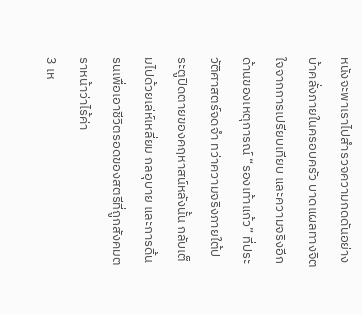หนังจะพาเราไปสำรวจความกดดันอย่างบ้าคลั่งภายในครอบครัว บาดแผลทางจิตใจจากการเปรียบเทียบ และความจริงอีกด้านของเหตุการณ์ “รองเท้าแก้ว” ที่ประวัติศาสตร์จดจำ ทว่าความจริงภายใต้ประตูปิดตายของคฤหาสน์หลังนั้น กลับเต็มไปด้วยเล่ห์เหลี่ยม กลอุบาย และการดิ้นรนเพื่อเอาชีวิตรอดของสตรีที่ถูกสังคมตราหน้าว่าไร้ค่า
3 เห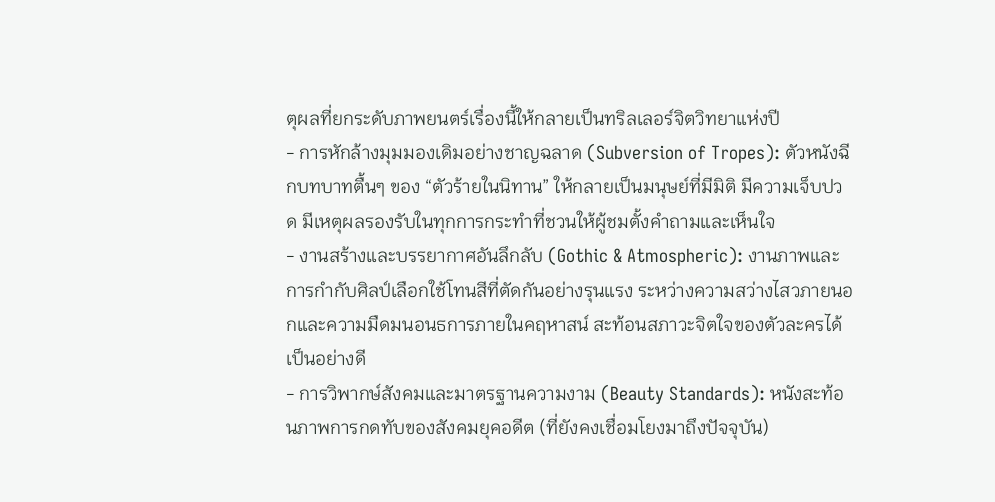ตุผลที่ยกระดับภาพยนตร์เรื่องนี้ให้กลายเป็นทริลเลอร์จิตวิทยาแห่งปี
- การหักล้างมุมมองเดิมอย่างชาญฉลาด (Subversion of Tropes): ตัวหนังฉีกบทบาทตื้นๆ ของ “ตัวร้ายในนิทาน” ให้กลายเป็นมนุษย์ที่มีมิติ มีความเจ็บปวด มีเหตุผลรองรับในทุกการกระทำที่ชวนให้ผู้ชมตั้งคำถามและเห็นใจ
- งานสร้างและบรรยากาศอันลึกลับ (Gothic & Atmospheric): งานภาพและการกำกับศิลป์เลือกใช้โทนสีที่ตัดกันอย่างรุนแรง ระหว่างความสว่างไสวภายนอกและความมืดมนอนธการภายในคฤหาสน์ สะท้อนสภาวะจิตใจของตัวละครได้เป็นอย่างดี
- การวิพากษ์สังคมและมาตรฐานความงาม (Beauty Standards): หนังสะท้อนภาพการกดทับของสังคมยุคอดีต (ที่ยังคงเชื่อมโยงมาถึงปัจจุบัน)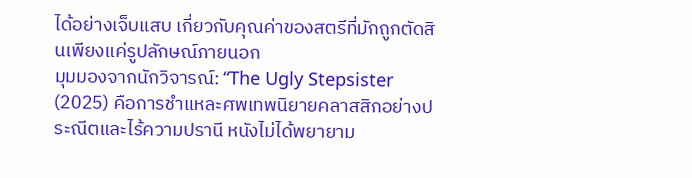ได้อย่างเจ็บแสบ เกี่ยวกับคุณค่าของสตรีที่มักถูกตัดสินเพียงแค่รูปลักษณ์ภายนอก
มุมมองจากนักวิจารณ์: “The Ugly Stepsister (2025) คือการชำแหละศพเทพนิยายคลาสสิกอย่างประณีตและไร้ความปรานี หนังไม่ได้พยายาม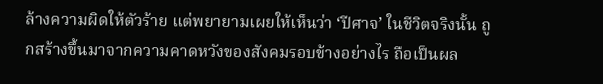ล้างความผิดให้ตัวร้าย แต่พยายามเผยให้เห็นว่า ‘ปีศาจ’ ในชีวิตจริงนั้น ถูกสร้างขึ้นมาจากความคาดหวังของสังคมรอบข้างอย่างไร ถือเป็นผล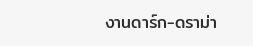งานดาร์ก-ดราม่า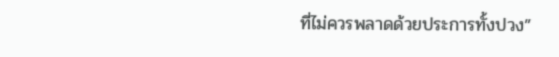ที่ไม่ควรพลาดด้วยประการทั้งปวง”